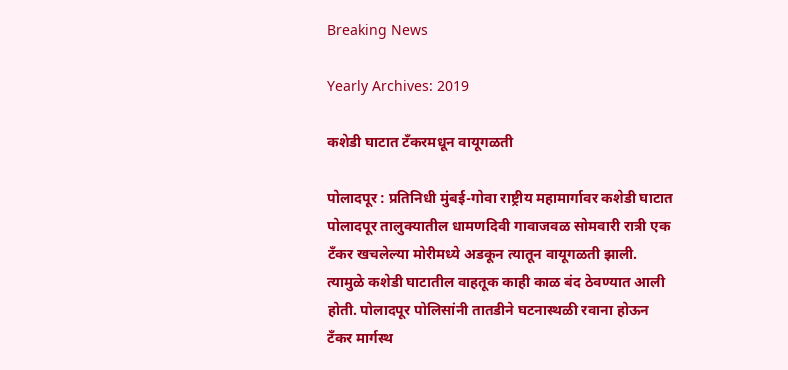Breaking News

Yearly Archives: 2019

कशेडी घाटात टँकरमधून वायूगळती

पोलादपूर : प्रतिनिधी मुंबई-गोवा राष्ट्रीय महामार्गावर कशेडी घाटात पोलादपूर तालुक्यातील धामणदिवी गावाजवळ सोमवारी रात्री एक टँकर खचलेल्या मोरीमध्ये अडकून त्यातून वायूगळती झाली. त्यामुळे कशेडी घाटातील वाहतूक काही काळ बंद ठेवण्यात आली होती. पोलादपूर पोलिसांनी तातडीने घटनास्थळी रवाना होऊन टँकर मार्गस्थ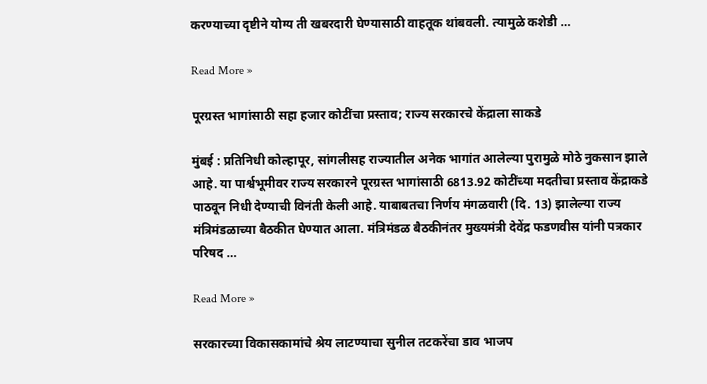करण्याच्या दृष्टीने योग्य ती खबरदारी घेण्यासाठी वाहतूक थांबवली. त्यामुळे कशेडी …

Read More »

पूरग्रस्त भागांसाठी सहा हजार कोटींचा प्रस्ताव; राज्य सरकारचे केंद्राला साकडे

मुंबई : प्रतिनिधी कोल्हापूर, सांगलीसह राज्यातील अनेक भागांत आलेल्या पुरामुळे मोठे नुकसान झाले आहे. या पार्श्वभूमीवर राज्य सरकारने पूरग्रस्त भागांसाठी 6813.92 कोटींच्या मदतीचा प्रस्ताव केंद्राकडे पाठवून निधी देण्याची विनंती केली आहे. याबाबतचा निर्णय मंगळवारी (दि. 13) झालेल्या राज्य मंत्रिमंडळाच्या बैठकीत घेण्यात आला. मंत्रिमंडळ बैठकीनंतर मुख्यमंत्री देवेंद्र फडणवीस यांनी पत्रकार परिषद …

Read More »

सरकारच्या विकासकामांचे श्रेय लाटण्याचा सुनील तटकरेंचा डाव भाजप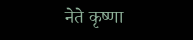नेते कृष्णा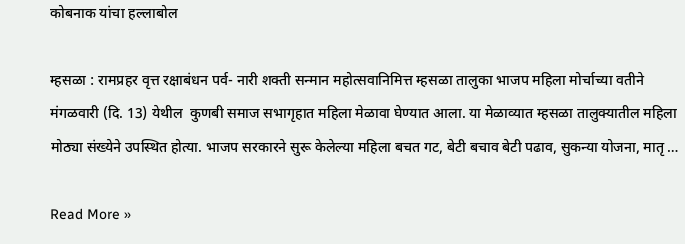कोबनाक यांचा हल्लाबोल

म्हसळा : रामप्रहर वृत्त रक्षाबंधन पर्व- नारी शक्ती सन्मान महोत्सवानिमित्त म्हसळा तालुका भाजप महिला मोर्चाच्या वतीने मंगळवारी (दि. 13) येथील  कुणबी समाज सभागृहात महिला मेळावा घेण्यात आला. या मेळाव्यात म्हसळा तालुक्यातील महिला मोठ्या संख्येने उपस्थित होत्या. भाजप सरकारने सुरू केलेल्या महिला बचत गट, बेटी बचाव बेटी पढाव, सुकन्या योजना, मातृ …

Read More »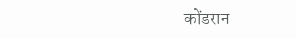कोंडरान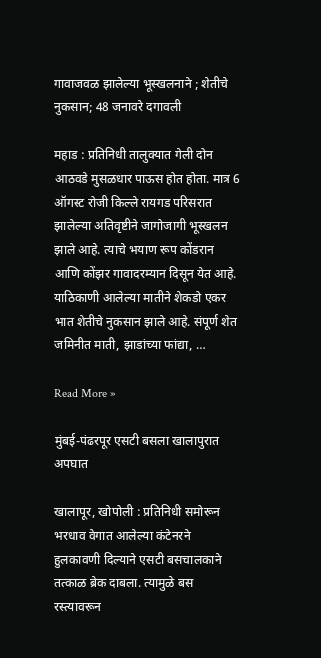गावाजवळ झालेल्या भूस्खलनाने ; शेतीचे नुकसान; 48 जनावरे दगावली

महाड : प्रतिनिधी तालुक्यात गेली दोन आठवडे मुसळधार पाऊस होत होता. मात्र 6 ऑगस्ट रोजी किल्ले रायगड परिसरात झालेल्या अतिवृष्टीने जागोजागी भूस्खलन झाले आहे. त्याचे भयाण रूप कोंडरान आणि कोंझर गावादरम्यान दिसून येत आहे. याठिकाणी आलेल्या मातीने शेकडो एकर भात शेतीचे नुकसान झाले आहे. संपूर्ण शेत जमिनीत माती, झाडांच्या फांद्या, …

Read More »

मुंबई-पंढरपूर एसटी बसला खालापुरात अपघात

खालापूर, खोपोली : प्रतिनिधी समोरून भरधाव वेगात आलेल्या कंटेनरने हुलकावणी दिल्याने एसटी बसचालकाने तत्काळ ब्रेक दाबला. त्यामुळे बस रस्त्यावरून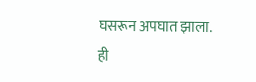घसरून अपघात झाला. ही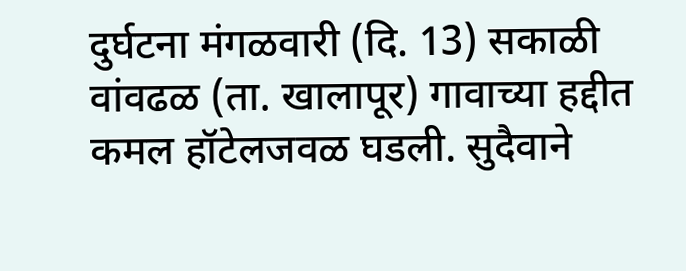दुर्घटना मंगळवारी (दि. 13) सकाळी वांवढळ (ता. खालापूर) गावाच्या हद्दीत कमल हॉटेलजवळ घडली. सुदैवाने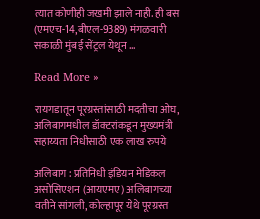त्यात कोणीही जखमी झाले नाही. ही बस (एमएच-14,बीएल-9389) मंगळवारी सकाळी मुंबई सेंट्रल येथून …

Read More »

रायगडातून पूरग्रस्तांसाठी मदतीचा ओघ, अलिबागमधील डॉक्टरांकडून मुख्यमंत्री सहाय्यता निधीसाठी एक लाख रुपये

अलिबाग : प्रतिनिधी इंडियन मेडिकल असोसिएशन (आयएमए) अलिबागच्या वतीने सांगली, कोल्हापूर येथे पूरग्रस्त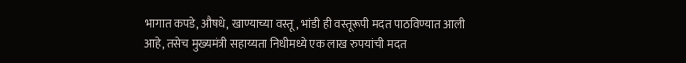भागात कपडे, औषधे, खाण्याच्या वस्तू, भांडी ही वस्तूरूपी मदत पाठविण्यात आली आहे, तसेच मुख्यमंत्री सहाय्यता निधीमध्ये एक लाख रुपयांची मदत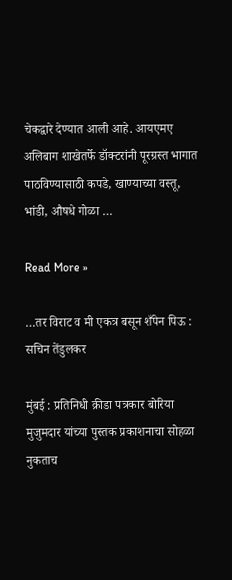चेकद्वारे देण्यात आली आहे. आयएमए अलिबाग शाखेतर्फे डॉक्टरांनी पूरग्रस्त भागात पाठविण्यासाठी कपडे, खाण्याच्या वस्तू, भांडी, औषधे गोळा …

Read More »

…तर विराट व मी एकत्र बसून शँपेन पिऊ : सचिन तेंडुलकर

मुंबई : प्रतिनिधी क्रीडा पत्रकार बोरिया मुजुमदार यांच्या पुस्तक प्रकाशनाचा सोहळा नुकताच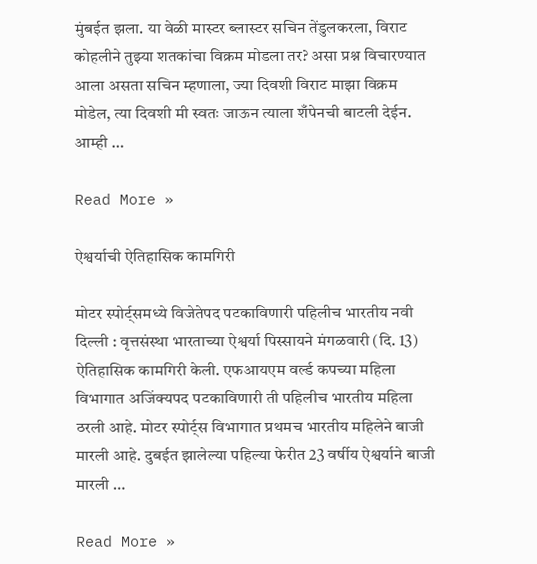मुंबईत झला. या वेळी मास्टर ब्लास्टर सचिन तेंडुलकरला, विराट कोहलीने तुझ्या शतकांचा विक्रम मोडला तर? असा प्रश्न विचारण्यात आला असता सचिन म्हणाला, ज्या दिवशी विराट माझा विक्रम मोडेल, त्या दिवशी मी स्वतः जाऊन त्याला शँपेनची बाटली देईन. आम्ही …

Read More »

ऐश्वर्याची ऐतिहासिक कामगिरी

मोटर स्पोर्ट्समध्ये विजेतेपद पटकाविणारी पहिलीच भारतीय नवी दिल्ली : वृत्तसंस्था भारताच्या ऐश्वर्या पिस्सायने मंगळवारी (दि. 13) ऐतिहासिक कामगिरी केली. एफआयएम वर्ल्ड कपच्या महिला विभागात अजिंक्यपद पटकाविणारी ती पहिलीच भारतीय महिला ठरली आहे. मोटर स्पोर्ट्स विभागात प्रथमच भारतीय महिलेने बाजी मारली आहे. दुबईत झालेल्या पहिल्या फेरीत 23 वर्षीय ऐश्वर्याने बाजी मारली …

Read More »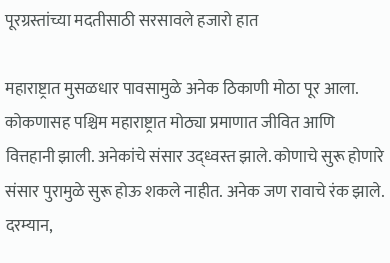पूरग्रस्तांच्या मदतीसाठी सरसावले हजारो हात

महाराष्ट्रात मुसळधार पावसामुळे अनेक ठिकाणी मोठा पूर आला. कोकणासह पश्चिम महाराष्ट्रात मोठ्या प्रमाणात जीवित आणि वित्तहानी झाली. अनेकांचे संसार उद्ध्वस्त झाले. कोणाचे सुरू होणारे संसार पुरामुळे सुरू होऊ शकले नाहीत. अनेक जण रावाचे रंक झाले.  दरम्यान,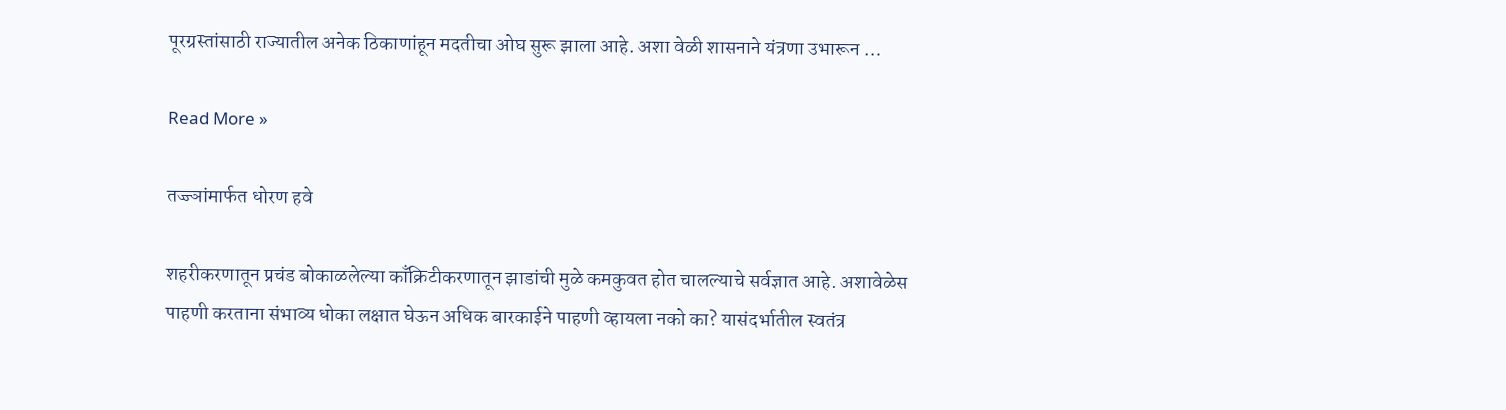पूरग्रस्तांसाठी राज्यातील अनेक ठिकाणांहून मदतीचा ओघ सुरू झाला आहे. अशा वेळी शासनाने यंत्रणा उभारून …

Read More »

तज्ज्ञांमार्फत धोरण हवे

शहरीकरणातून प्रचंड बोकाळलेल्या काँक्रिटीकरणातून झाडांची मुळे कमकुवत होत चालल्याचे सर्वज्ञात आहे. अशावेळेस पाहणी करताना संभाव्य धोका लक्षात घेऊन अधिक बारकाईने पाहणी व्हायला नको का? यासंदर्भातील स्वतंत्र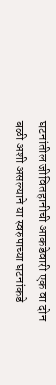घटनांतील जीवितहानीची आकडेवारी एक वा दोन बळी अशी असल्याने या स्वरुपाच्या घटनांकडे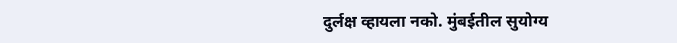दुर्लक्ष व्हायला नको. मुंबईतील सुयोग्य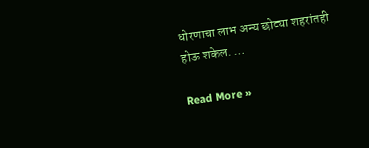धोरणाचा लाभ अन्य छोट्या शहरांतही होऊ शकेल. …

Read More »